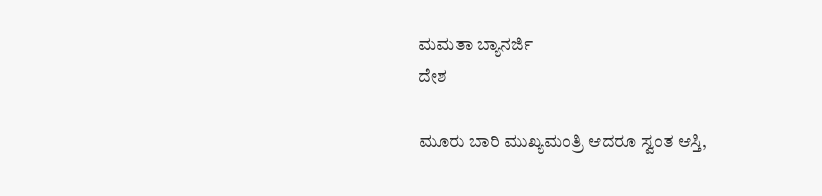ಮಮತಾ ಬ್ಯಾನರ್ಜಿ
ದೇಶ

ಮೂರು ಬಾರಿ ಮುಖ್ಯಮಂತ್ರಿ ಆದರೂ ಸ್ವಂತ ಆಸ್ತಿ,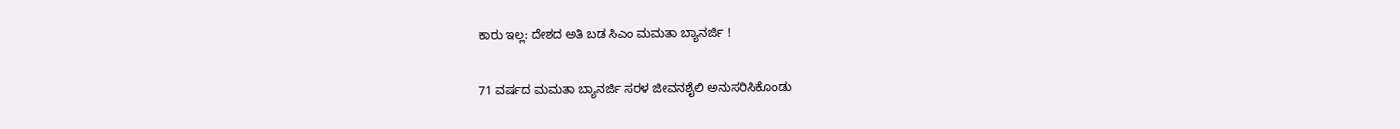ಕಾರು ಇಲ್ಲ: ದೇಶದ ಅತಿ ಬಡ ಸಿಎಂ ಮಮತಾ ಬ್ಯಾನರ್ಜಿ !

71 ವರ್ಷದ ಮಮತಾ ಬ್ಯಾನರ್ಜಿ ಸರಳ ಜೀವನಶೈಲಿ ಅನುಸರಿಸಿಕೊಂಡು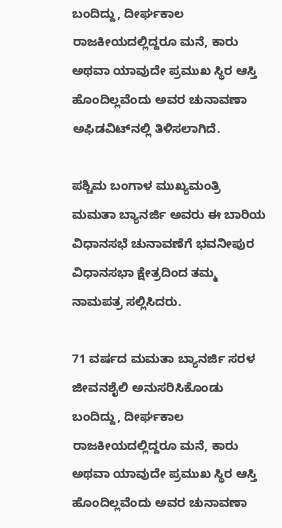ಬಂದಿದ್ದು, ದೀರ್ಘಕಾಲ ರಾಜಕೀಯದಲ್ಲಿದ್ದರೂ ಮನೆ, ಕಾರು ಅಥವಾ ಯಾವುದೇ ಪ್ರಮುಖ ಸ್ಥಿರ ಆಸ್ತಿ ಹೊಂದಿಲ್ಲವೆಂದು ಅವರ ಚುನಾವಣಾ ಅಫಿಡವಿಟ್‌ನಲ್ಲಿ ತಿಳಿಸಲಾಗಿದೆ.

ಪಶ್ಚಿಮ ಬಂಗಾಳ ಮುಖ್ಯಮಂತ್ರಿ ಮಮತಾ ಬ್ಯಾನರ್ಜಿ ಅವರು ಈ ಬಾರಿಯ ವಿಧಾನಸಭೆ ಚುನಾವಣೆಗೆ ಭವನೀಪುರ ವಿಧಾನಸಭಾ ಕ್ಷೇತ್ರದಿಂದ ತಮ್ಮ ನಾಮಪತ್ರ ಸಲ್ಲಿಸಿದರು.

71 ವರ್ಷದ ಮಮತಾ ಬ್ಯಾನರ್ಜಿ ಸರಳ ಜೀವನಶೈಲಿ ಅನುಸರಿಸಿಕೊಂಡು ಬಂದಿದ್ದು, ದೀರ್ಘಕಾಲ ರಾಜಕೀಯದಲ್ಲಿದ್ದರೂ ಮನೆ, ಕಾರು ಅಥವಾ ಯಾವುದೇ ಪ್ರಮುಖ ಸ್ಥಿರ ಆಸ್ತಿ ಹೊಂದಿಲ್ಲವೆಂದು ಅವರ ಚುನಾವಣಾ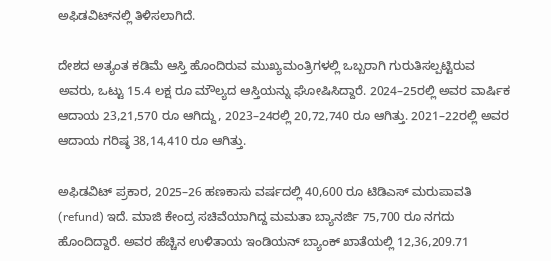ಅಫಿಡವಿಟ್‌ನಲ್ಲಿ ತಿಳಿಸಲಾಗಿದೆ.

ದೇಶದ ಅತ್ಯಂತ ಕಡಿಮೆ ಆಸ್ತಿ ಹೊಂದಿರುವ ಮುಖ್ಯಮಂತ್ರಿಗಳಲ್ಲಿ ಒಬ್ಬರಾಗಿ ಗುರುತಿಸಲ್ಪಟ್ಟಿರುವ ಅವರು, ಒಟ್ಟು 15.4 ಲಕ್ಷ ರೂ ಮೌಲ್ಯದ ಆಸ್ತಿಯನ್ನು ಘೋಷಿಸಿದ್ದಾರೆ. 2024–25ರಲ್ಲಿ ಅವರ ವಾರ್ಷಿಕ ಆದಾಯ 23,21,570 ರೂ ಆಗಿದ್ದು, 2023–24ರಲ್ಲಿ 20,72,740 ರೂ ಆಗಿತ್ತು. 2021–22ರಲ್ಲಿ ಅವರ ಆದಾಯ ಗರಿಷ್ಠ 38,14,410 ರೂ ಆಗಿತ್ತು.

ಅಫಿಡವಿಟ್ ಪ್ರಕಾರ, 2025–26 ಹಣಕಾಸು ವರ್ಷದಲ್ಲಿ 40,600 ರೂ ಟಿಡಿಎಸ್ ಮರುಪಾವತಿ (refund) ಇದೆ. ಮಾಜಿ ಕೇಂದ್ರ ಸಚಿವೆಯಾಗಿದ್ದ ಮಮತಾ ಬ್ಯಾನರ್ಜಿ 75,700 ರೂ ನಗದು ಹೊಂದಿದ್ದಾರೆ. ಅವರ ಹೆಚ್ಚಿನ ಉಳಿತಾಯ ಇಂಡಿಯನ್ ಬ್ಯಾಂಕ್ ಖಾತೆಯಲ್ಲಿ 12,36,209.71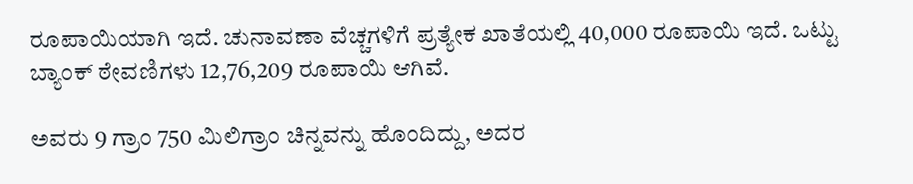ರೂಪಾಯಿಯಾಗಿ ಇದೆ. ಚುನಾವಣಾ ವೆಚ್ಚಗಳಿಗೆ ಪ್ರತ್ಯೇಕ ಖಾತೆಯಲ್ಲಿ 40,000 ರೂಪಾಯಿ ಇದೆ. ಒಟ್ಟು ಬ್ಯಾಂಕ್ ಠೇವಣಿಗಳು 12,76,209 ರೂಪಾಯಿ ಆಗಿವೆ.

ಅವರು 9 ಗ್ರಾಂ 750 ಮಿಲಿಗ್ರಾಂ ಚಿನ್ನವನ್ನು ಹೊಂದಿದ್ದು, ಅದರ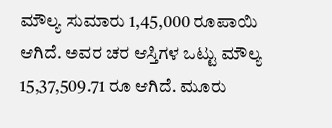ಮೌಲ್ಯ ಸುಮಾರು 1,45,000 ರೂಪಾಯಿ ಆಗಿದೆ. ಅವರ ಚರ ಆಸ್ತಿಗಳ ಒಟ್ಟು ಮೌಲ್ಯ 15,37,509.71 ರೂ ಆಗಿದೆ. ಮೂರು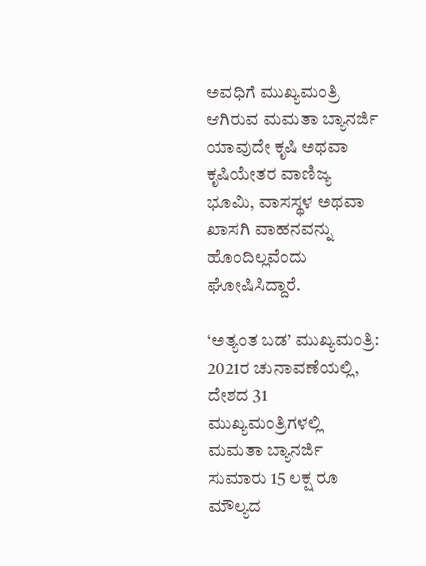ಅವಧಿಗೆ ಮುಖ್ಯಮಂತ್ರಿ ಆಗಿರುವ ಮಮತಾ ಬ್ಯಾನರ್ಜಿ ಯಾವುದೇ ಕೃಷಿ ಅಥವಾ ಕೃಷಿಯೇತರ ವಾಣಿಜ್ಯ ಭೂಮಿ, ವಾಸಸ್ಥಳ ಅಥವಾ ಖಾಸಗಿ ವಾಹನವನ್ನು ಹೊಂದಿಲ್ಲವೆಂದು ಘೋಷಿಸಿದ್ದಾರೆ.

‘ಅತ್ಯಂತ ಬಡ’ ಮುಖ್ಯಮಂತ್ರಿ:
2021ರ ಚುನಾವಣೆಯಲ್ಲಿ, ದೇಶದ 31 ಮುಖ್ಯಮಂತ್ರಿಗಳಲ್ಲಿ ಮಮತಾ ಬ್ಯಾನರ್ಜಿ ಸುಮಾರು 15 ಲಕ್ಷ ರೂ ಮೌಲ್ಯದ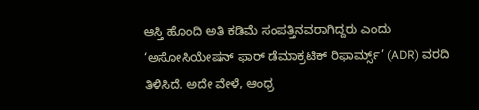ಆಸ್ತಿ ಹೊಂದಿ ಅತಿ ಕಡಿಮೆ ಸಂಪತ್ತಿನವರಾಗಿದ್ದರು ಎಂದು ‘ಅಸೋಸಿಯೇಷನ್ ಫಾರ್ ಡೆಮಾಕ್ರಟಿಕ್ ರಿಫಾರ್ಮ್ಸ್’ (ADR) ವರದಿ ತಿಳಿಸಿದೆ. ಅದೇ ವೇಳೆ, ಆಂಧ್ರ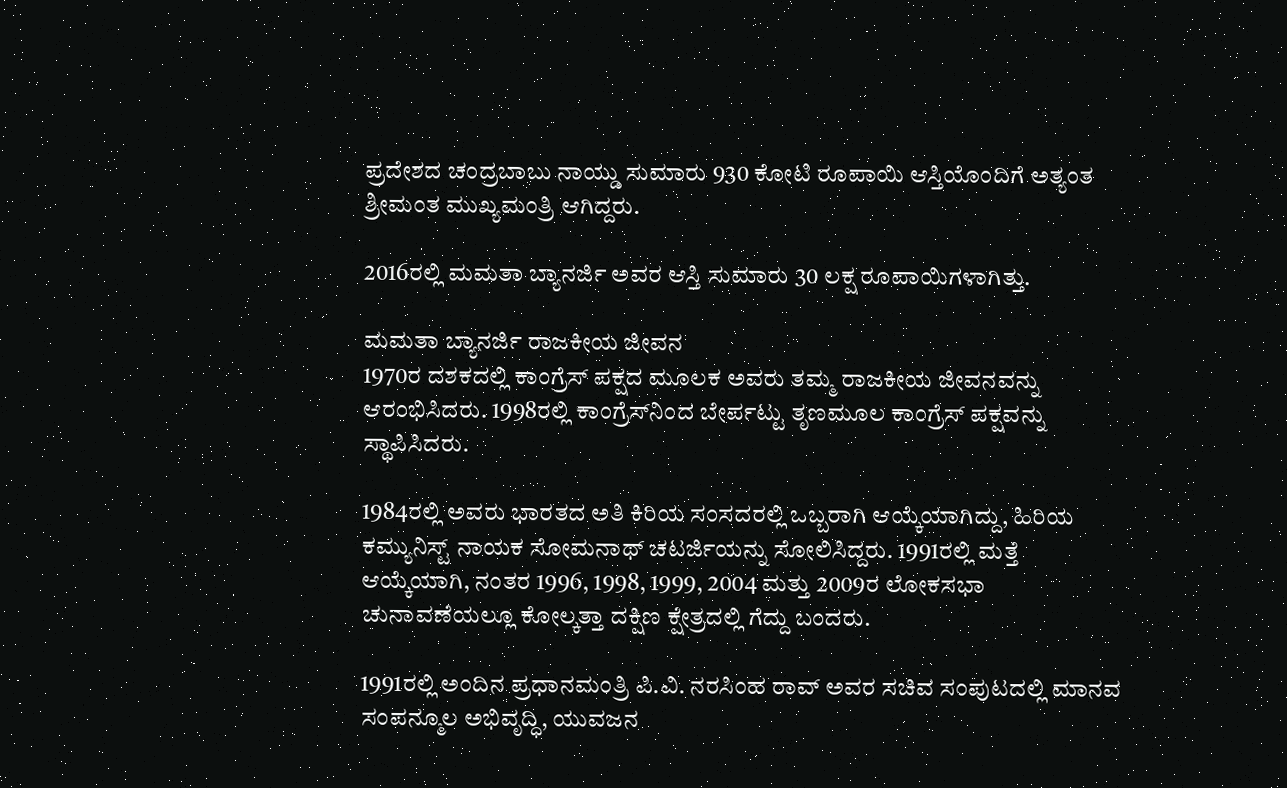ಪ್ರದೇಶದ ಚಂದ್ರಬಾಬು ನಾಯ್ಡು ಸುಮಾರು 930 ಕೋಟಿ ರೂಪಾಯಿ ಆಸ್ತಿಯೊಂದಿಗೆ ಅತ್ಯಂತ ಶ್ರೀಮಂತ ಮುಖ್ಯಮಂತ್ರಿ ಆಗಿದ್ದರು.

2016ರಲ್ಲಿ ಮಮತಾ ಬ್ಯಾನರ್ಜಿ ಅವರ ಆಸ್ತಿ ಸುಮಾರು 30 ಲಕ್ಷ ರೂಪಾಯಿಗಳಾಗಿತ್ತು.

ಮಮತಾ ಬ್ಯಾನರ್ಜಿ ರಾಜಕೀಯ ಜೀವನ
1970ರ ದಶಕದಲ್ಲಿ ಕಾಂಗ್ರೆಸ್ ಪಕ್ಷದ ಮೂಲಕ ಅವರು ತಮ್ಮ ರಾಜಕೀಯ ಜೀವನವನ್ನು ಆರಂಭಿಸಿದರು. 1998ರಲ್ಲಿ ಕಾಂಗ್ರೆಸ್‌ನಿಂದ ಬೇರ್ಪಟ್ಟು ತೃಣಮೂಲ ಕಾಂಗ್ರೆಸ್ ಪಕ್ಷವನ್ನು ಸ್ಥಾಪಿಸಿದರು.

1984ರಲ್ಲಿ ಅವರು ಭಾರತದ ಅತಿ ಕಿರಿಯ ಸಂಸದರಲ್ಲಿ ಒಬ್ಬರಾಗಿ ಆಯ್ಕೆಯಾಗಿದ್ದು, ಹಿರಿಯ ಕಮ್ಯುನಿಸ್ಟ್ ನಾಯಕ ಸೋಮನಾಥ್ ಚಟರ್ಜಿಯನ್ನು ಸೋಲಿಸಿದ್ದರು. 1991ರಲ್ಲಿ ಮತ್ತೆ ಆಯ್ಕೆಯಾಗಿ, ನಂತರ 1996, 1998, 1999, 2004 ಮತ್ತು 2009ರ ಲೋಕಸಭಾ ಚುನಾವಣೆಯಲ್ಲೂ ಕೋಲ್ಕತ್ತಾ ದಕ್ಷಿಣ ಕ್ಷೇತ್ರದಲ್ಲಿ ಗೆದ್ದು ಬಂದರು.

1991ರಲ್ಲಿ ಅಂದಿನ ಪ್ರಧಾನಮಂತ್ರಿ ಪಿ.ವಿ. ನರಸಿಂಹ ರಾವ್ ಅವರ ಸಚಿವ ಸಂಪುಟದಲ್ಲಿ ಮಾನವ ಸಂಪನ್ಮೂಲ ಅಭಿವೃದ್ಧಿ, ಯುವಜನ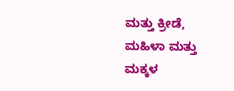ಮತ್ತು ಕ್ರೀಡೆ, ಮಹಿಳಾ ಮತ್ತು ಮಕ್ಕಳ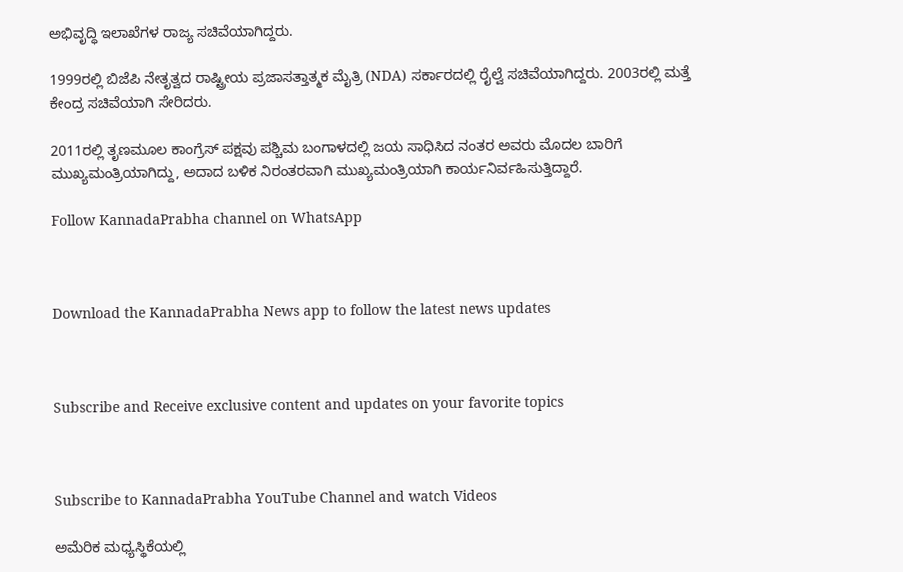ಅಭಿವೃದ್ಧಿ ಇಲಾಖೆಗಳ ರಾಜ್ಯ ಸಚಿವೆಯಾಗಿದ್ದರು.

1999ರಲ್ಲಿ ಬಿಜೆಪಿ ನೇತೃತ್ವದ ರಾಷ್ಟ್ರೀಯ ಪ್ರಜಾಸತ್ತಾತ್ಮಕ ಮೈತ್ರಿ (NDA) ಸರ್ಕಾರದಲ್ಲಿ ರೈಲ್ವೆ ಸಚಿವೆಯಾಗಿದ್ದರು. 2003ರಲ್ಲಿ ಮತ್ತೆ ಕೇಂದ್ರ ಸಚಿವೆಯಾಗಿ ಸೇರಿದರು.

2011ರಲ್ಲಿ ತೃಣಮೂಲ ಕಾಂಗ್ರೆಸ್ ಪಕ್ಷವು ಪಶ್ಚಿಮ ಬಂಗಾಳದಲ್ಲಿ ಜಯ ಸಾಧಿಸಿದ ನಂತರ ಅವರು ಮೊದಲ ಬಾರಿಗೆ ಮುಖ್ಯಮಂತ್ರಿಯಾಗಿದ್ದು, ಅದಾದ ಬಳಿಕ ನಿರಂತರವಾಗಿ ಮುಖ್ಯಮಂತ್ರಿಯಾಗಿ ಕಾರ್ಯನಿರ್ವಹಿಸುತ್ತಿದ್ದಾರೆ.

Follow KannadaPrabha channel on WhatsApp



Download the KannadaPrabha News app to follow the latest news updates



Subscribe and Receive exclusive content and updates on your favorite topics



Subscribe to KannadaPrabha YouTube Channel and watch Videos

ಅಮೆರಿಕ ಮಧ್ಯಸ್ಥಿಕೆಯಲ್ಲಿ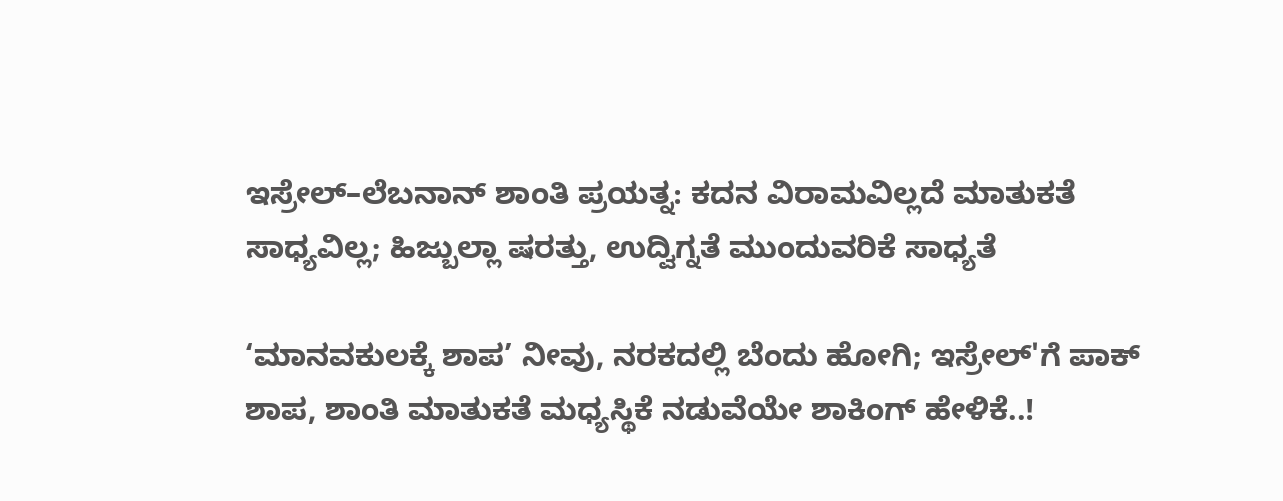ಇಸ್ರೇಲ್–ಲೆಬನಾನ್ ಶಾಂತಿ ಪ್ರಯತ್ನ: ಕದನ ವಿರಾಮವಿಲ್ಲದೆ ಮಾತುಕತೆ ಸಾಧ್ಯವಿಲ್ಲ; ಹಿಜ್ಬುಲ್ಲಾ ಷರತ್ತು, ಉದ್ವಿಗ್ನತೆ ಮುಂದುವರಿಕೆ ಸಾಧ್ಯತೆ

‘ಮಾನವಕುಲಕ್ಕೆ ಶಾಪ’ ನೀವು, ನರಕದಲ್ಲಿ ಬೆಂದು ಹೋಗಿ; ಇಸ್ರೇಲ್'ಗೆ ಪಾಕ್ ಶಾಪ, ಶಾಂತಿ ಮಾತುಕತೆ ಮಧ್ಯಸ್ಥಿಕೆ ನಡುವೆಯೇ ಶಾಕಿಂಗ್ ಹೇಳಿಕೆ..!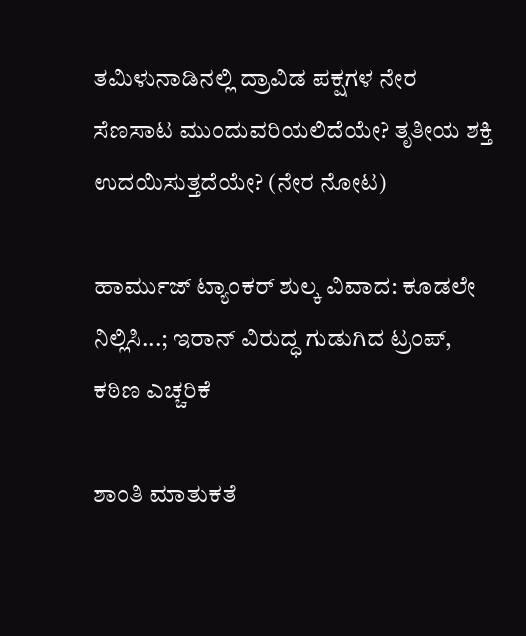ತಮಿಳುನಾಡಿನಲ್ಲಿ ದ್ರಾವಿಡ ಪಕ್ಷಗಳ ನೇರ ಸೆಣಸಾಟ ಮುಂದುವರಿಯಲಿದೆಯೇ? ತೃತೀಯ ಶಕ್ತಿ ಉದಯಿಸುತ್ತದೆಯೇ? (ನೇರ ನೋಟ)

ಹಾರ್ಮುಜ್ ಟ್ಯಾಂಕರ್ ಶುಲ್ಕ ವಿವಾದ: ಕೂಡಲೇ ನಿಲ್ಲಿಸಿ...; ಇರಾನ್ ವಿರುದ್ಧ ಗುಡುಗಿದ ಟ್ರಂಪ್, ಕಠಿಣ ಎಚ್ಚರಿಕೆ

ಶಾಂತಿ ಮಾತುಕತೆ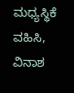ಮಧ್ಯಸ್ಥಿಕೆ ವಹಿಸಿ, ವಿನಾಶ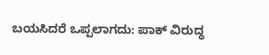ಬಯಸಿದರೆ ಒಪ್ಪಲಾಗದು: ಪಾಕ್ ವಿರುದ್ಧ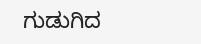ಗುಡುಗಿದ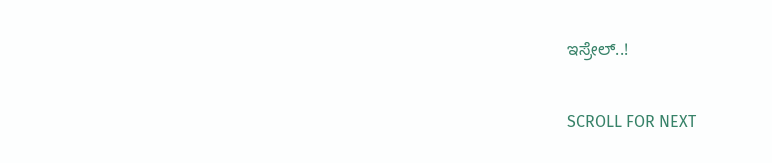ಇಸ್ರೇಲ್..!

SCROLL FOR NEXT